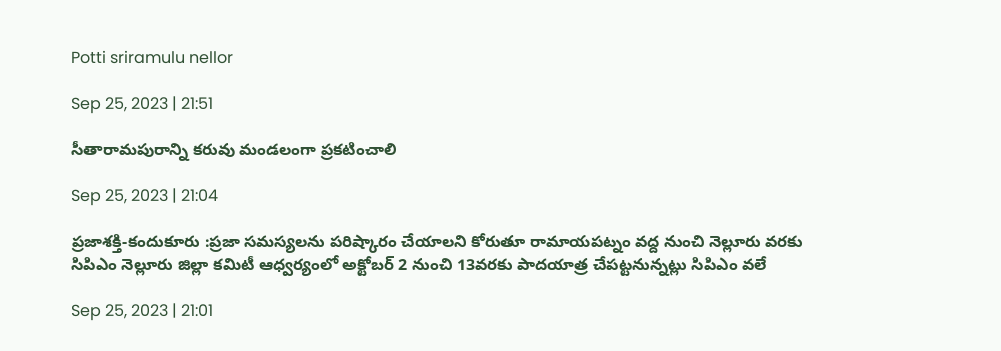Potti sriramulu nellor

Sep 25, 2023 | 21:51

సీతారామపురాన్ని కరువు మండలంగా ప్రకటించాలి

Sep 25, 2023 | 21:04

ప్రజాశక్తి-కందుకూరు :ప్రజా సమస్యలను పరిష్కారం చేయాలని కోరుతూ రామాయపట్నం వద్ద నుంచి నెల్లూరు వరకు సిపిఎం నెల్లూరు జిల్లా కమిటీ ఆధ్వర్యంలో అక్టోబర్‌ 2 నుంచి 13వరకు పాదయాత్ర చేపట్టనున్నట్లు సిపిఎం వలే

Sep 25, 2023 | 21:01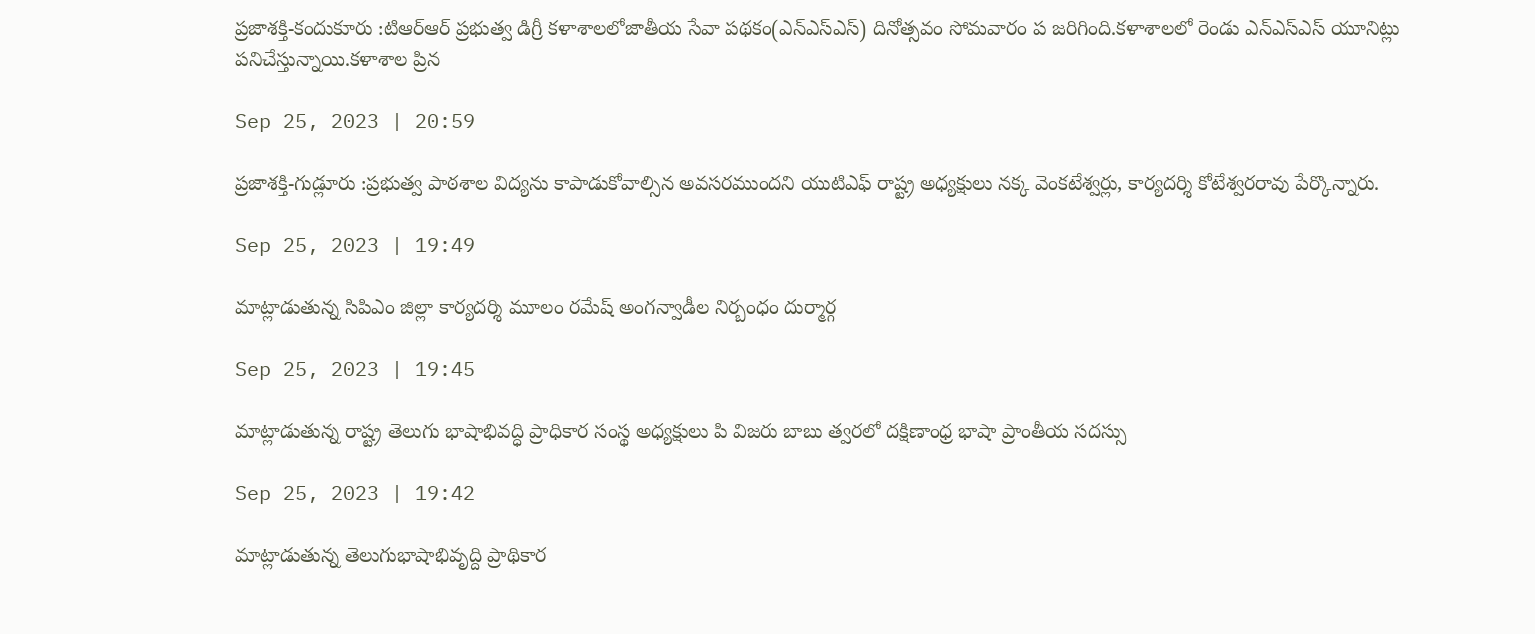ప్రజాశక్తి-కందుకూరు :టిఆర్‌ఆర్‌ ప్రభుత్వ డిగ్రీ కళాశాలలోజాతీయ సేవా పథకం(ఎన్‌ఎస్‌ఎస్‌) దినోత్సవం సోమవారం ప జరిగింది.కళాశాలలో రెండు ఎన్‌ఎస్‌ఎస్‌ యూనిట్లు పనిచేస్తున్నాయి.కళాశాల ప్రిన

Sep 25, 2023 | 20:59

ప్రజాశక్తి-గుడ్లూరు :ప్రభుత్వ పాఠశాల విద్యను కాపాడుకోవాల్సిన అవసరముందని యుటిఎఫ్‌ రాష్ట్ర అధ్యక్షులు నక్క వెంకటేశ్వర్లు, కార్యదర్శి కోటేశ్వరరావు పేర్కొన్నారు.

Sep 25, 2023 | 19:49

మాట్లాడుతున్న సిపిఎం జిల్లా కార్యదర్శి మూలం రమేష్‌ అంగన్వాడీల నిర్బంధం దుర్మార్గ

Sep 25, 2023 | 19:45

మాట్లాడుతున్న రాష్ట్ర తెలుగు భాషాభివద్ధి ప్రాధికార సంస్థ అధ్యక్షులు పి విజరు బాబు త్వరలో దక్షిణాంధ్ర భాషా ప్రాంతీయ సదస్సు

Sep 25, 2023 | 19:42

మాట్లాడుతున్న తెలుగుభాషాభివృద్ది ప్రాథికార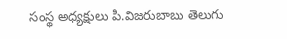సంస్థ అధ్యక్షులు పి.విజరుబాబు తెలుగు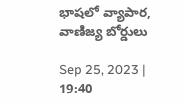భాషలో వ్యాపార, వాణిజ్య బోర్డులు

Sep 25, 2023 | 19:40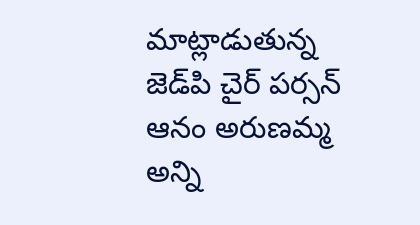మాట్లాడుతున్న జెడ్‌పి చైర్‌ పర్సన్‌ ఆనం అరుణమ్మ అన్ని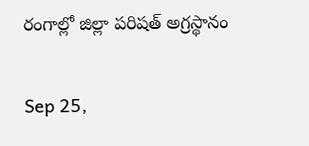రంగాల్లో జిల్లా పరిషత్‌ అగ్రస్థానం

Sep 25,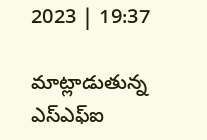2023 | 19:37

మాట్లాడుతున్న ఎస్‌ఎఫ్‌ఐ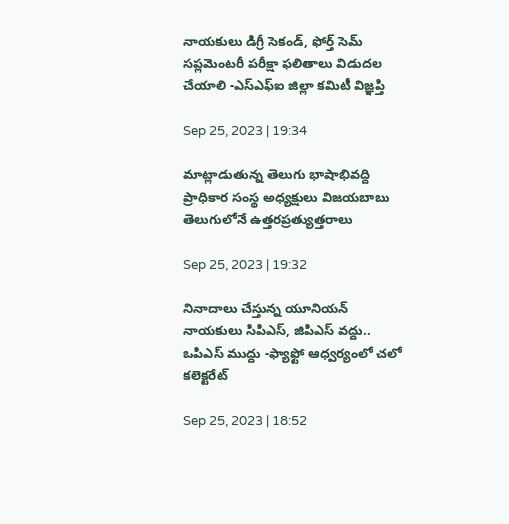నాయకులు డిగ్రీ సెకండ్‌, ఫోర్త్‌ సెమ్‌ సప్లమెంటరీ పరీక్షా ఫలితాలు విడుదల చేయాలి -ఎస్‌ఎఫ్‌ఐ జిల్లా కమిటీ విజ్ఞప్తి

Sep 25, 2023 | 19:34

మాట్లాడుతున్న తెలుగు భాషాభివద్ది ప్రాధికార సంస్థ అధ్యక్షులు విజయబాబు తెలుగులోనే ఉత్తరప్రత్యుత్తరాలు

Sep 25, 2023 | 19:32

నినాదాలు చేస్తున్న యూనియన్‌ నాయకులు సిపిఎస్‌, జిపిఎస్‌ వద్దు.. ఒపిఎస్‌ ముద్దు -ఫ్యాఫ్టో ఆధ్వర్యంలో చలో కలెక్టరేట్‌

Sep 25, 2023 | 18:52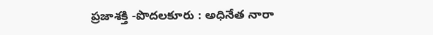ప్రజాశక్తి -పొదలకూరు : అధినేత నారా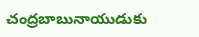చంద్రబాబునాయుడుకు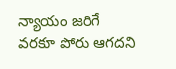న్యాయం జరిగే వరకూ పోరు ఆగదని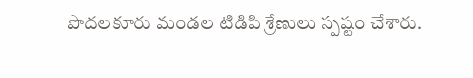పొదలకూరు మండల టిడిపి శ్రేణులు స్పష్టం చేశారు.